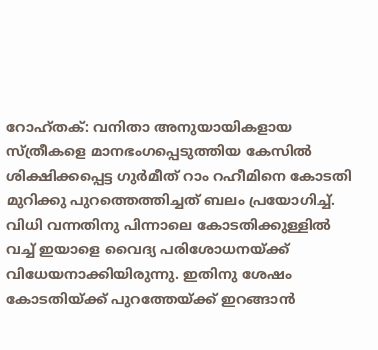റോഹ്തക്: വനിതാ അനുയായികളായ സ്ത്രീകളെ മാനഭംഗപ്പെടുത്തിയ കേസിൽ ശിക്ഷിക്കപ്പെട്ട ഗുർമീത് റാം റഹീമിനെ കോടതി മുറിക്കു പുറത്തെത്തിച്ചത് ബലം പ്രയോഗിച്ച്. വിധി വന്നതിനു പിന്നാലെ കോടതിക്കുള്ളിൽ വച്ച് ഇയാളെ വൈദ്യ പരിശോധനയ്ക്ക് വിധേയനാക്കിയിരുന്നു. ഇതിനു ശേഷം കോടതിയ്ക്ക് പുറത്തേയ്ക്ക് ഇറങ്ങാൻ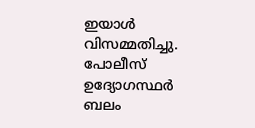ഇയാൾ വിസമ്മതിച്ചു. പോലീസ് ഉദ്യോഗസ്ഥർ ബലം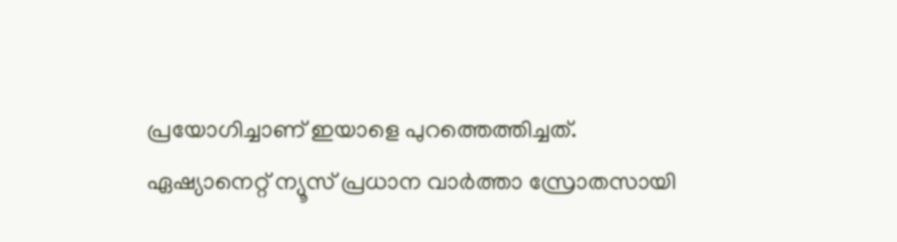പ്രയോഗിച്ചാണ് ഇയാളെ പുറത്തെത്തിച്ചത്.
ഏഷ്യാനെറ്റ് ന്യൂസ് പ്രധാന വാർത്താ സ്രോതസായി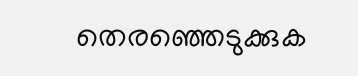തെരഞ്ഞെടുക്കുക